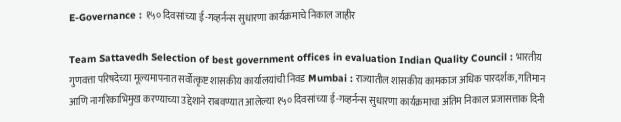E-Governance : १५० दिवसांच्या ई-गव्हर्नन्स सुधारणा कार्यक्रमाचे निकाल जाहीर

Team Sattavedh Selection of best government offices in evaluation Indian Quality Council : भारतीय गुणवत्ता परिषदेच्या मूल्यमापनात सर्वोत्कृष्ट शासकीय कार्यालयांची निवड Mumbai : राज्यातील शासकीय कामकाज अधिक पारदर्शक, गतिमान आणि नागरिकाभिमुख करण्याच्या उद्देशाने राबवण्यात आलेल्या १५० दिवसांच्या ई-गव्हर्नन्स सुधारणा कार्यक्रमाचा अंतिम निकाल प्रजासत्ताक दिनी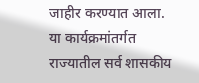जाहीर करण्यात आला. या कार्यक्रमांतर्गत राज्यातील सर्व शासकीय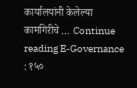कार्यालयांनी केलेल्या कामगिरीचे … Continue reading E-Governance : १५०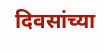दिवसांच्या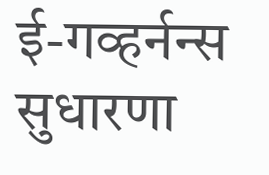ई-गव्हर्नन्स सुधारणा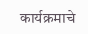कार्यक्रमाचे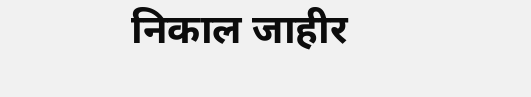निकाल जाहीर